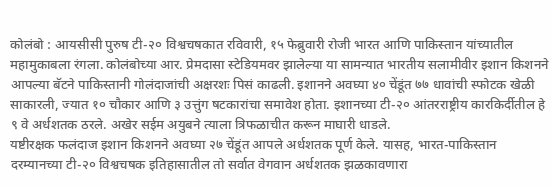कोलंबो : आयसीसी पुरुष टी-२० विश्वचषकात रविवारी, १५ फेब्रुवारी रोजी भारत आणि पाकिस्तान यांच्यातील महामुकाबला रंगला. कोलंबोच्या आर. प्रेमदासा स्टेडियमवर झालेल्या या सामन्यात भारतीय सलामीवीर इशान किशनने आपल्या बॅटने पाकिस्तानी गोलंदाजांची अक्षरशः पिसं काढली. इशानने अवघ्या ४० चेंडूंत ७७ धावांची स्फोटक खेळी साकारली, ज्यात १० चौकार आणि ३ उत्तुंग षटकारांचा समावेश होता. इशानच्या टी-२० आंतरराष्ट्रीय कारकिर्दीतील हे ९ वे अर्धशतक ठरले. अखेर सईम अयुबने त्याला त्रिफळाचीत करून माघारी धाडले.
यष्टीरक्षक फलंदाज इशान किशनने अवघ्या २७ चेंडूंत आपले अर्धशतक पूर्ण केले. यासह, भारत-पाकिस्तान दरम्यानच्या टी-२० विश्वचषक इतिहासातील तो सर्वात वेगवान अर्धशतक झळकावणारा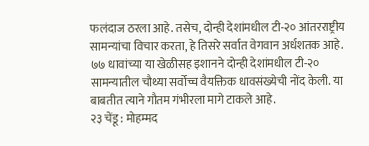फलंदाज ठरला आहे. तसेच, दोन्ही देशांमधील टी-२० आंतरराष्ट्रीय सामन्यांचा विचार करता, हे तिसरे सर्वात वेगवान अर्धशतक आहे. ७७ धावांच्या या खेळीसह इशानने दोन्ही देशांमधील टी-२० सामन्यातील चौथ्या सर्वोच्च वैयक्तिक धावसंख्येची नोंद केली. या बाबतीत त्याने गौतम गंभीरला मागे टाकले आहे.
२३ चेंडू : मोहम्मद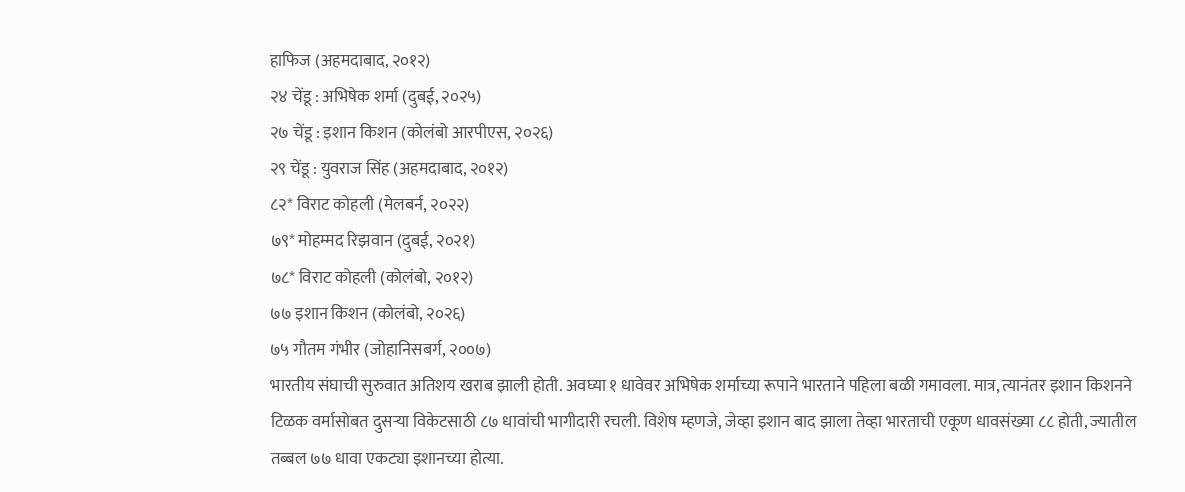हाफिज (अहमदाबाद, २०१२)
२४ चेंडू : अभिषेक शर्मा (दुबई, २०२५)
२७ चेंडू : इशान किशन (कोलंबो आरपीएस, २०२६)
२९ चेंडू : युवराज सिंह (अहमदाबाद, २०१२)
८२* विराट कोहली (मेलबर्न, २०२२)
७९* मोहम्मद रिझवान (दुबई, २०२१)
७८* विराट कोहली (कोलंबो, २०१२)
७७ इशान किशन (कोलंबो, २०२६)
७५ गौतम गंभीर (जोहानिसबर्ग, २००७)
भारतीय संघाची सुरुवात अतिशय खराब झाली होती. अवघ्या १ धावेवर अभिषेक शर्माच्या रूपाने भारताने पहिला बळी गमावला. मात्र, त्यानंतर इशान किशनने टिळक वर्मासोबत दुसऱ्या विकेटसाठी ८७ धावांची भागीदारी रचली. विशेष म्हणजे, जेव्हा इशान बाद झाला तेव्हा भारताची एकूण धावसंख्या ८८ होती, ज्यातील तब्बल ७७ धावा एकट्या इशानच्या होत्या.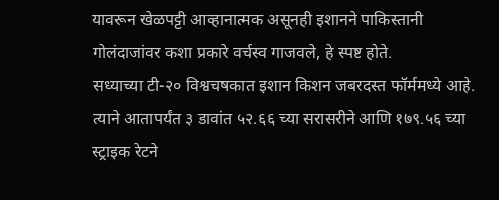यावरून खेळपट्टी आव्हानात्मक असूनही इशानने पाकिस्तानी गोलंदाजांवर कशा प्रकारे वर्चस्व गाजवले, हे स्पष्ट होते.
सध्याच्या टी-२० विश्वचषकात इशान किशन जबरदस्त फॉर्ममध्ये आहे. त्याने आतापर्यंत ३ डावांत ५२.६६ च्या सरासरीने आणि १७९.५६ च्या स्ट्राइक रेटने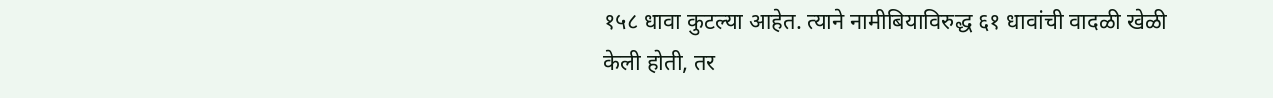१५८ धावा कुटल्या आहेत. त्याने नामीबियाविरुद्ध ६१ धावांची वादळी खेळी केली होती, तर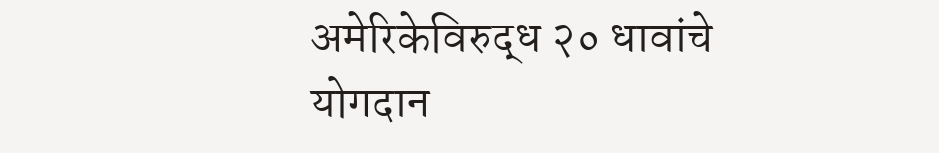अमेरिकेविरुद्ध २० धावांचे योगदान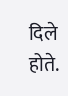दिले होते.